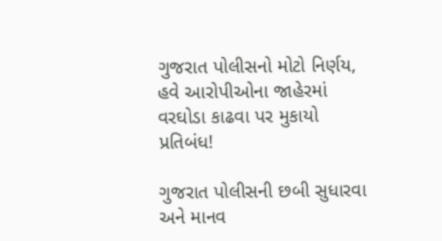ગુજરાત પોલીસનો મોટો નિર્ણય, હવે આરોપીઓના જાહેરમાં વરઘોડા કાઢવા પર મુકાયો પ્રતિબંધ!

ગુજરાત પોલીસની છબી સુધારવા અને માનવ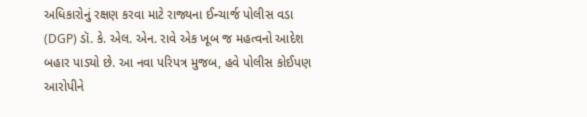અધિકારોનું રક્ષણ કરવા માટે રાજ્યના ઈન્ચાર્જ પોલીસ વડા (DGP) ડૉ. કે. એલ. એન. રાવે એક ખૂબ જ મહત્વનો આદેશ બહાર પાડ્યો છે. આ નવા પરિપત્ર મુજબ, હવે પોલીસ કોઈપણ આરોપીને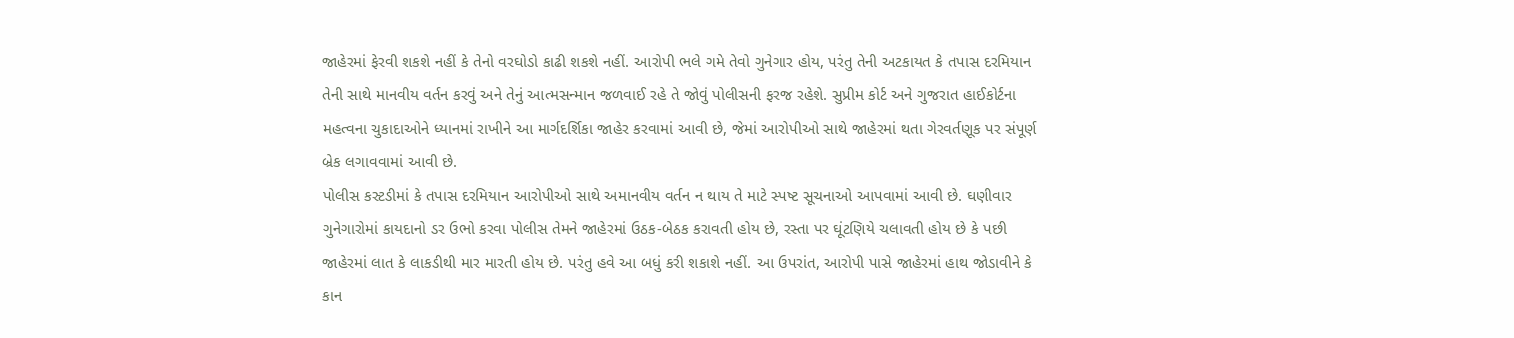જાહેરમાં ફેરવી શકશે નહીં કે તેનો વરઘોડો કાઢી શકશે નહીં. આરોપી ભલે ગમે તેવો ગુનેગાર હોય, પરંતુ તેની અટકાયત કે તપાસ દરમિયાન તેની સાથે માનવીય વર્તન કરવું અને તેનું આત્મસન્માન જળવાઈ રહે તે જોવું પોલીસની ફરજ રહેશે. સુપ્રીમ કોર્ટ અને ગુજરાત હાઈકોર્ટના મહત્વના ચુકાદાઓને ધ્યાનમાં રાખીને આ માર્ગદર્શિકા જાહેર કરવામાં આવી છે, જેમાં આરોપીઓ સાથે જાહેરમાં થતા ગેરવર્તણૂક પર સંપૂર્ણ બ્રેક લગાવવામાં આવી છે.
પોલીસ કસ્ટડીમાં કે તપાસ દરમિયાન આરોપીઓ સાથે અમાનવીય વર્તન ન થાય તે માટે સ્પષ્ટ સૂચનાઓ આપવામાં આવી છે. ઘણીવાર ગુનેગારોમાં કાયદાનો ડર ઉભો કરવા પોલીસ તેમને જાહેરમાં ઉઠક-બેઠક કરાવતી હોય છે, રસ્તા પર ઘૂંટણિયે ચલાવતી હોય છે કે પછી જાહેરમાં લાત કે લાકડીથી માર મારતી હોય છે. પરંતુ હવે આ બધું કરી શકાશે નહીં. આ ઉપરાંત, આરોપી પાસે જાહેરમાં હાથ જોડાવીને કે કાન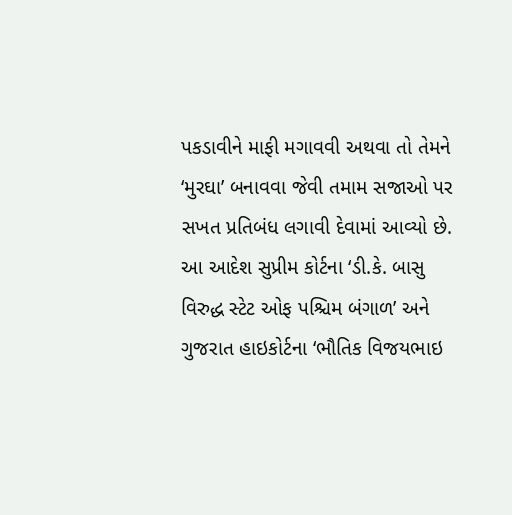પકડાવીને માફી મગાવવી અથવા તો તેમને ‘મુરઘા’ બનાવવા જેવી તમામ સજાઓ પર સખત પ્રતિબંધ લગાવી દેવામાં આવ્યો છે.
આ આદેશ સુપ્રીમ કોર્ટના ‘ડી.કે. બાસુ વિરુદ્ધ સ્ટેટ ઓફ પશ્ચિમ બંગાળ’ અને ગુજરાત હાઇકોર્ટના ‘ભૌતિક વિજયભાઇ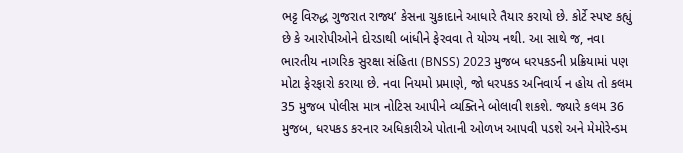ભટ્ટ વિરુદ્ધ ગુજરાત રાજ્ય’ કેસના ચુકાદાને આધારે તૈયાર કરાયો છે. કોર્ટે સ્પષ્ટ કહ્યું છે કે આરોપીઓને દોરડાથી બાંધીને ફેરવવા તે યોગ્ય નથી. આ સાથે જ, નવા ભારતીય નાગરિક સુરક્ષા સંહિતા (BNSS) 2023 મુજબ ધરપકડની પ્રક્રિયામાં પણ મોટા ફેરફારો કરાયા છે. નવા નિયમો પ્રમાણે, જો ધરપકડ અનિવાર્ય ન હોય તો કલમ 35 મુજબ પોલીસ માત્ર નોટિસ આપીને વ્યક્તિને બોલાવી શકશે. જ્યારે કલમ 36 મુજબ, ધરપકડ કરનાર અધિકારીએ પોતાની ઓળખ આપવી પડશે અને મેમોરેન્ડમ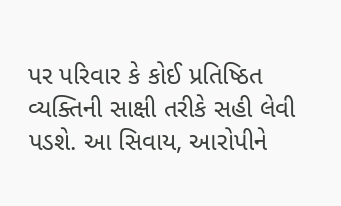પર પરિવાર કે કોઈ પ્રતિષ્ઠિત વ્યક્તિની સાક્ષી તરીકે સહી લેવી પડશે. આ સિવાય, આરોપીને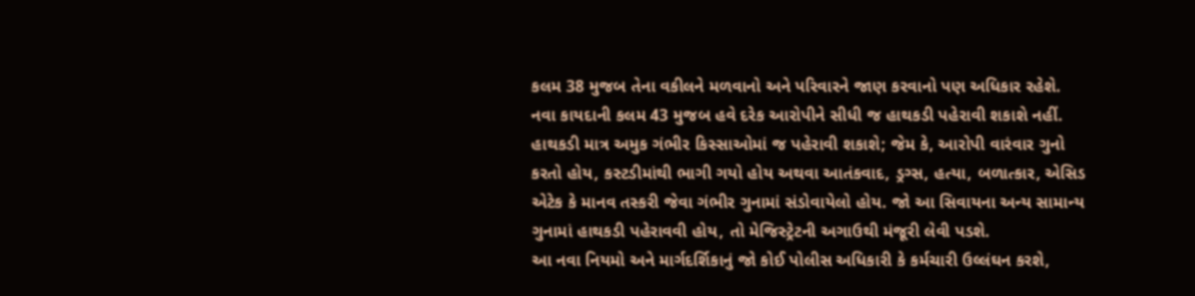કલમ 38 મુજબ તેના વકીલને મળવાનો અને પરિવારને જાણ કરવાનો પણ અધિકાર રહેશે.
નવા કાયદાની કલમ 43 મુજબ હવે દરેક આરોપીને સીધી જ હાથકડી પહેરાવી શકાશે નહીં. હાથકડી માત્ર અમુક ગંભીર કિસ્સાઓમાં જ પહેરાવી શકાશે; જેમ કે, આરોપી વારંવાર ગુનો કરતો હોય, કસ્ટડીમાંથી ભાગી ગયો હોય અથવા આતંકવાદ, ડ્રગ્સ, હત્યા, બળાત્કાર, એસિડ એટેક કે માનવ તસ્કરી જેવા ગંભીર ગુનામાં સંડોવાયેલો હોય. જો આ સિવાયના અન્ય સામાન્ય ગુનામાં હાથકડી પહેરાવવી હોય, તો મેજિસ્ટ્રેટની અગાઉથી મંજૂરી લેવી પડશે.
આ નવા નિયમો અને માર્ગદર્શિકાનું જો કોઈ પોલીસ અધિકારી કે કર્મચારી ઉલ્લંઘન કરશે,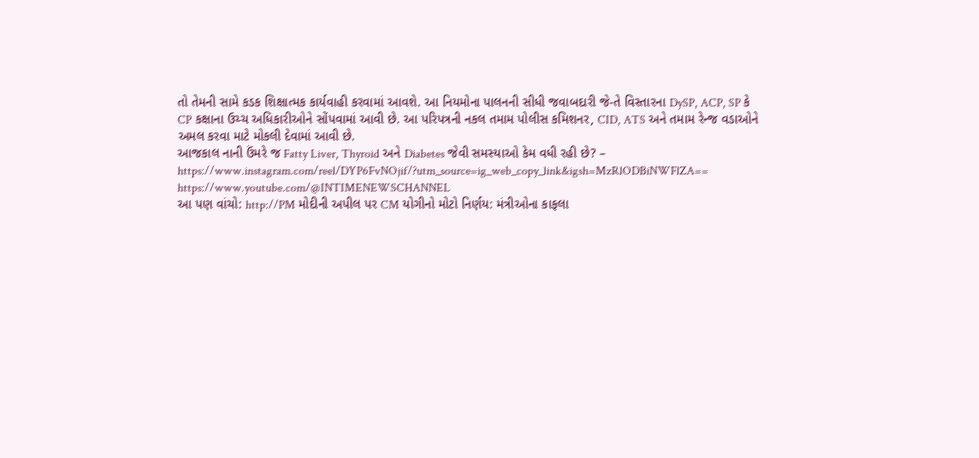તો તેમની સામે કડક શિક્ષાત્મક કાર્યવાહી કરવામાં આવશે. આ નિયમોના પાલનની સીધી જવાબદારી જે-તે વિસ્તારના DySP, ACP, SP કે CP કક્ષાના ઉચ્ચ અધિકારીઓને સોંપવામાં આવી છે. આ પરિપત્રની નકલ તમામ પોલીસ કમિશનર, CID, ATS અને તમામ રેન્જ વડાઓને અમલ કરવા માટે મોકલી દેવામાં આવી છે.
આજકાલ નાની ઉંમરે જ Fatty Liver, Thyroid અને Diabetes જેવી સમસ્યાઓ કેમ વધી રહી છે? – https://www.instagram.com/reel/DYP6FvNOjif/?utm_source=ig_web_copy_link&igsh=MzRlODBiNWFlZA==
https://www.youtube.com/@INTIMENEWSCHANNEL
આ પણ વાંચો: http://PM મોદીની અપીલ પર CM યોગીનો મોટો નિર્ણય: મંત્રીઓના કાફલા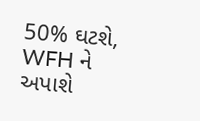50% ઘટશે, WFH ને અપાશે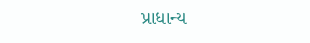પ્રાધાન્ય